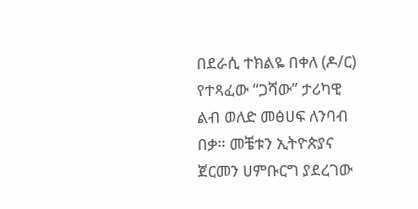በደራሲ ተክልዬ በቀለ (ዶ/ር) የተጻፈው “ጋሻው” ታሪካዊ ልብ ወለድ መፅሀፍ ለንባብ በቃ። መቼቱን ኢትዮጵያና ጀርመን ሀምቡርግ ያደረገው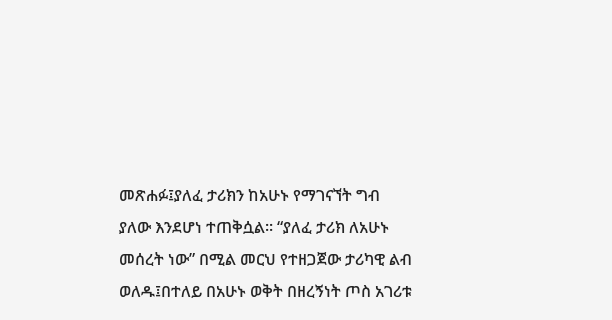መጽሐፉ፤ያለፈ ታሪክን ከአሁኑ የማገናኘት ግብ ያለው እንደሆነ ተጠቅሷል፡፡ “ያለፈ ታሪክ ለአሁኑ መሰረት ነው” በሚል መርህ የተዘጋጀው ታሪካዊ ልብ ወለዱ፤በተለይ በአሁኑ ወቅት በዘረኝነት ጦስ አገሪቱ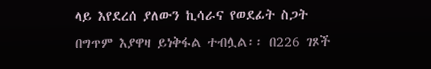ላይ እየደረሰ ያለውን ኪሳራና የወደፊት ስጋት በግጥም እያዋዛ ይነቅፋል ተብሏል፡፡ በ226 ገጾች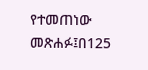የተመጠነው መጽሐፉ፤በ125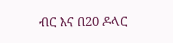ብር እና በ20 ዶላር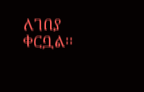ለገበያ ቀርቧል፡፡